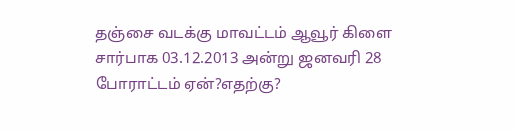தஞ்சை வடக்கு மாவட்டம் ஆவூர் கிளை சார்பாக 03.12.2013 அன்று ஜனவரி 28 போராட்டம் ஏன்?எதற்கு?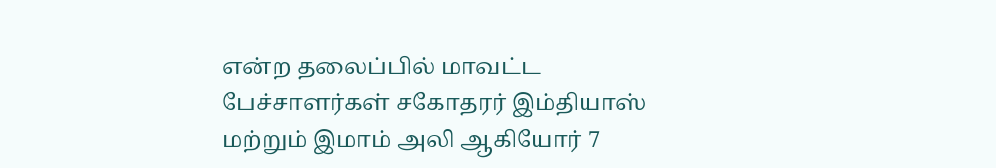என்ற தலைப்பில் மாவட்ட பேச்சாளர்கள் சகோதரர் இம்தியாஸ் மற்றும் இமாம் அலி ஆகியோர் 7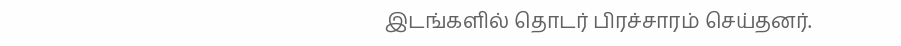இடங்களில் தொடர் பிரச்சாரம் செய்தனர்.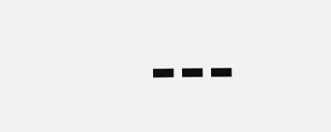---